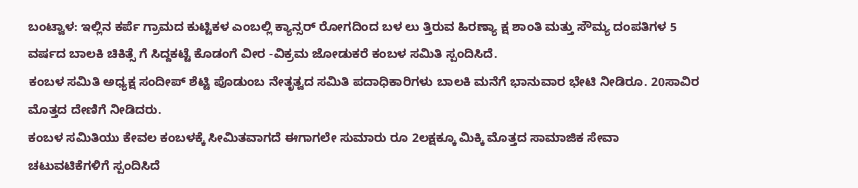ಬಂಟ್ವಾಳ: ಇಲ್ಲಿನ ಕರ್ಪೆ ಗ್ರಾಮದ ಕುಟ್ಟಿಕಳ ಎಂಬಲ್ಲಿ ಕ್ಯಾನ್ಸರ್ ರೋಗದಿಂದ ಬಳ ಲು ತ್ತಿರುವ ಹಿರಣ್ಯಾ ಕ್ಷ ಶಾಂತಿ ಮತ್ತು ಸೌಮ್ಯ ದಂಪತಿಗಳ 5 ವರ್ಷದ ಬಾಲಕಿ ಚಿಕಿತ್ಸೆ ಗೆ ಸಿದ್ದಕಟ್ಟೆ ಕೊಡಂಗೆ ವೀರ -ವಿಕ್ರಮ ಜೋಡುಕರೆ ಕಂಬಳ ಸಮಿತಿ ಸ್ಪಂದಿಸಿದೆ.
ಕಂಬಳ ಸಮಿತಿ ಅಧ್ಯಕ್ಷ ಸಂದೀಪ್ ಶೆಟ್ಟಿ ಪೊಡುಂಬ ನೇತೃತ್ವದ ಸಮಿತಿ ಪದಾಧಿಕಾರಿಗಳು ಬಾಲಕಿ ಮನೆಗೆ ಭಾನುವಾರ ಭೇಟಿ ನೀಡಿರೂ. 20ಸಾವಿರ ಮೊತ್ತದ ದೇಣಿಗೆ ನೀಡಿದರು.
ಕಂಬಳ ಸಮಿತಿಯು ಕೇವಲ ಕಂಬಳಕ್ಕೆ ಸೀಮಿತವಾಗದೆ ಈಗಾಗಲೇ ಸುಮಾರು ರೂ 2ಲಕ್ಷಕ್ಕೂ ಮಿಕ್ಕಿ ಮೊತ್ತದ ಸಾಮಾಜಿಕ ಸೇವಾ ಚಟುವಟಿಕೆಗಳಿಗೆ ಸ್ಪಂದಿಸಿದೆ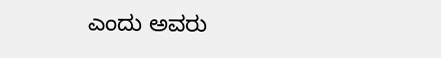ಎಂದು ಅವರು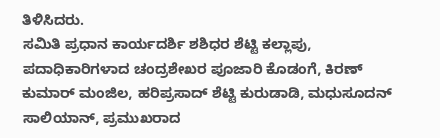ತಿಳಿಸಿದರು.
ಸಮಿತಿ ಪ್ರಧಾನ ಕಾರ್ಯದರ್ಶಿ ಶಶಿಧರ ಶೆಟ್ಟಿ ಕಲ್ಲಾಪು, ಪದಾಧಿಕಾರಿಗಳಾದ ಚಂದ್ರಶೇಖರ ಪೂಜಾರಿ ಕೊಡಂಗೆ, ಕಿರಣ್ ಕುಮಾರ್ ಮಂಜಿಲ, ಹರಿಪ್ರಸಾದ್ ಶೆಟ್ಟಿ ಕುರುಡಾಡಿ, ಮಧುಸೂದನ್ ಸಾಲಿಯಾನ್, ಪ್ರಮುಖರಾದ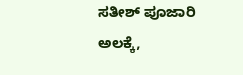ಸತೀಶ್ ಪೂಜಾರಿ ಅಲಕ್ಕೆ,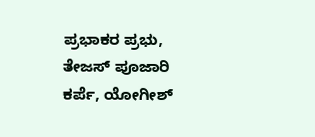ಪ್ರಭಾಕರ ಪ್ರಭು, ತೇಜಸ್ ಪೂಜಾರಿ ಕರ್ಪೆ, ಯೋಗೀಶ್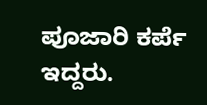ಪೂಜಾರಿ ಕರ್ಪೆ ಇದ್ದರು.